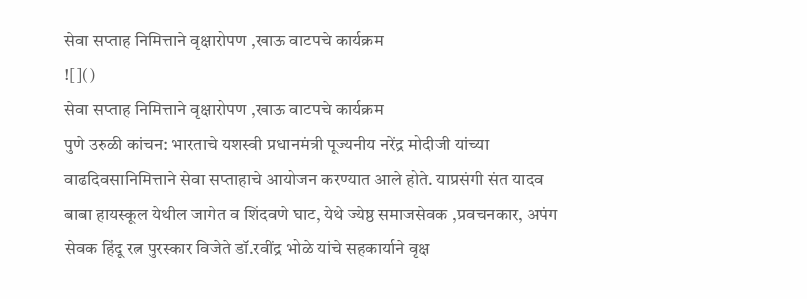सेवा सप्ताह निमित्ताने वृक्षारोपण ,खाऊ वाटपचे कार्यक्रम
![]()
सेवा सप्ताह निमित्ताने वृक्षारोपण ,खाऊ वाटपचे कार्यक्रम
पुणे उरुळी कांचन: भारताचे यशस्वी प्रधानमंत्री पूज्यनीय नरेंद्र मोदीजी यांच्या वाढदिवसानिमित्ताने सेवा सप्ताहाचे आयोजन करण्यात आले होते. याप्रसंगी संत यादव बाबा हायस्कूल येथील जागेत व शिंदवणे घाट, येथे ज्येष्ठ समाजसेवक ,प्रवचनकार, अपंग सेवक हिंदू रत्न पुरस्कार विजेते डॉ.रवींद्र भोळे यांचे सहकार्याने वृक्ष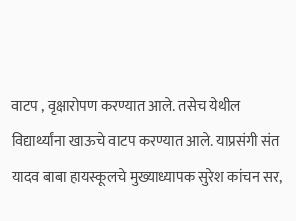वाटप , वृक्षारोपण करण्यात आले. तसेच येथील विद्यार्थ्यांना खाऊचे वाटप करण्यात आले. याप्रसंगी संत यादव बाबा हायस्कूलचे मुख्याध्यापक सुरेश कांचन सर,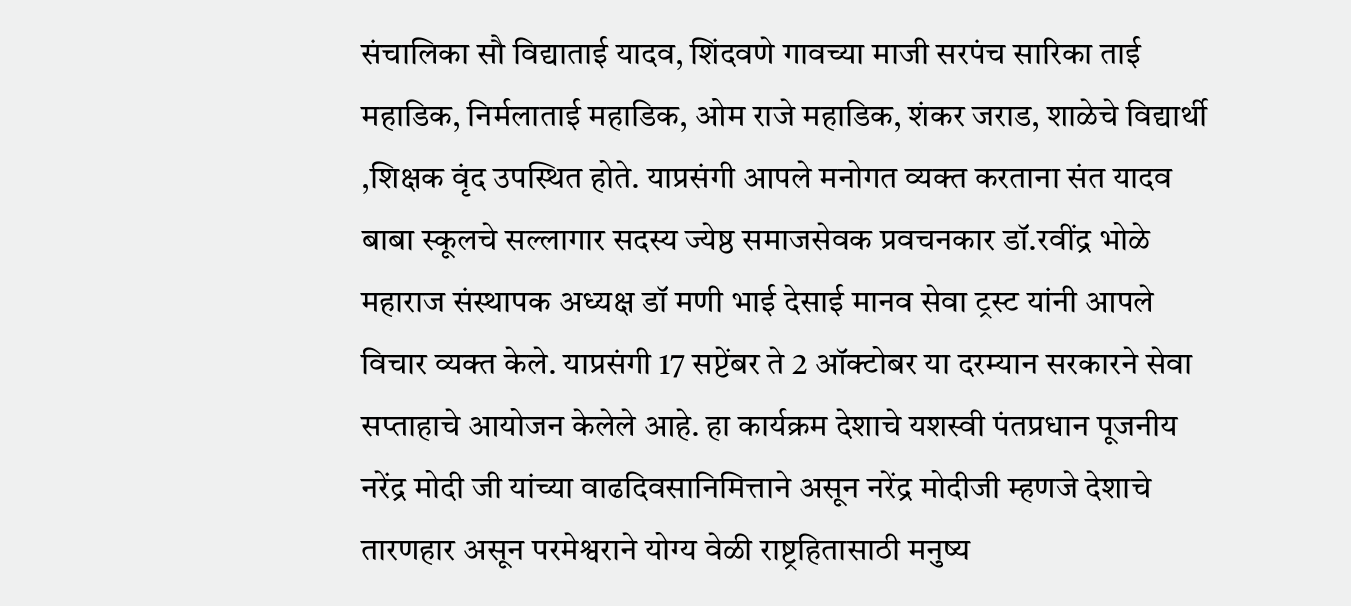संचालिका सौ विद्याताई यादव, शिंदवणे गावच्या माजी सरपंच सारिका ताई महाडिक, निर्मलाताई महाडिक, ओम राजे महाडिक, शंकर जराड, शाळेचे विद्यार्थी ,शिक्षक वृंद उपस्थित होते. याप्रसंगी आपले मनोगत व्यक्त करताना संत यादव बाबा स्कूलचे सल्लागार सदस्य ज्येष्ठ समाजसेवक प्रवचनकार डॉ.रवींद्र भोळे महाराज संस्थापक अध्यक्ष डॉ मणी भाई देसाई मानव सेवा ट्रस्ट यांनी आपले विचार व्यक्त केले. याप्रसंगी 17 सप्टेंबर ते 2 ऑक्टोबर या दरम्यान सरकारने सेवा सप्ताहाचे आयोजन केलेले आहे. हा कार्यक्रम देशाचे यशस्वी पंतप्रधान पूजनीय नरेंद्र मोदी जी यांच्या वाढदिवसानिमित्ताने असून नरेंद्र मोदीजी म्हणजे देशाचे तारणहार असून परमेश्वराने योग्य वेळी राष्ट्रहितासाठी मनुष्य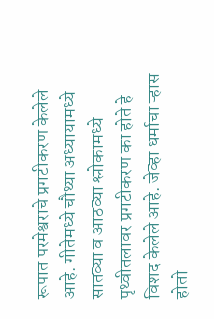रूपात परमेश्वराचे प्रगटीकरण केलेले आहे. गीतेमध्ये चौथ्या अध्यायामध्ये सातव्या व आठव्या श्लोकामध्ये पृथ्वीतलावर प्रगटीकरण का होते हे विशद केलेले आहे. जेव्हा धर्माचा ऱ्हास होतो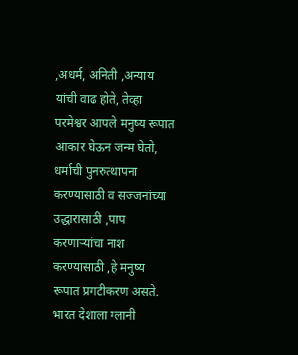,अधर्म, अनिती ,अन्याय यांची वाढ होते, तेव्हा परमेश्वर आपले मनुष्य रूपात आकार घेऊन जन्म घेतो, धर्माची पुनरुत्थापना करण्यासाठी व सज्जनांच्या उद्धारासाठी ,पाप करणाऱ्यांचा नाश करण्यासाठी ,हे मनुष्य रूपात प्रगटीकरण असते. भारत देशाला ग्लानी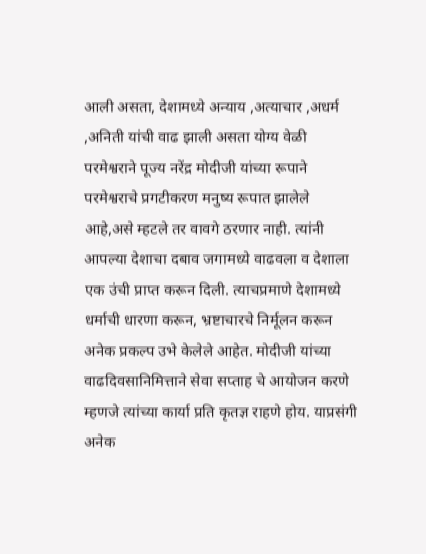आली असता, देशामध्ये अन्याय ,अत्याचार ,अधर्म ,अनिती यांची वाढ झाली असता योग्य वेळी परमेश्वराने पूज्य नरेंद्र मोदीजी यांच्या रूपाने परमेश्वराचे प्रगटीकरण मनुष्य रूपात झालेले आहे,असे म्हटले तर वावगे ठरणार नाही. त्यांनी आपल्या देशाचा दबाव जगामध्ये वाढवला व देशाला एक उंची प्राप्त करून दिली. त्याचप्रमाणे देशामध्ये धर्माची धारणा करून, भ्रष्टाचारचे निर्मूलन करून अनेक प्रकल्प उभे केलेले आहेत. मोदीजी यांच्या वाढदिवसानिमित्ताने सेवा सप्ताह चे आयोजन करणे म्हणजे त्यांच्या कार्या प्रति कृतज्ञ राहणे होय. याप्रसंगी अनेक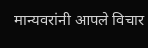मान्यवरांनी आपले विचार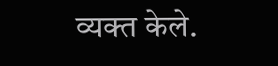व्यक्त केले.